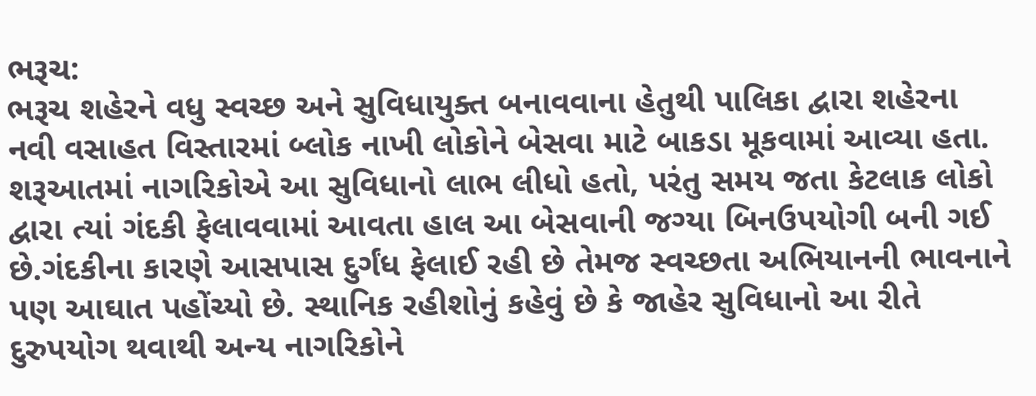ભરૂચ:
ભરૂચ શહેરને વધુ સ્વચ્છ અને સુવિધાયુક્ત બનાવવાના હેતુથી પાલિકા દ્વારા શહેરના નવી વસાહત વિસ્તારમાં બ્લોક નાખી લોકોને બેસવા માટે બાકડા મૂકવામાં આવ્યા હતા. શરૂઆતમાં નાગરિકોએ આ સુવિધાનો લાભ લીધો હતો, પરંતુ સમય જતા કેટલાક લોકો દ્વારા ત્યાં ગંદકી ફેલાવવામાં આવતા હાલ આ બેસવાની જગ્યા બિનઉપયોગી બની ગઈ છે.ગંદકીના કારણે આસપાસ દુર્ગંધ ફેલાઈ રહી છે તેમજ સ્વચ્છતા અભિયાનની ભાવનાને પણ આઘાત પહોંચ્યો છે. સ્થાનિક રહીશોનું કહેવું છે કે જાહેર સુવિધાનો આ રીતે દુરુપયોગ થવાથી અન્ય નાગરિકોને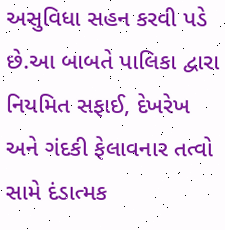અસુવિધા સહન કરવી પડે છે.આ બાબતે પાલિકા દ્વારા નિયમિત સફાઈ, દેખરેખ અને ગંદકી ફેલાવનાર તત્વો સામે દંડાત્મક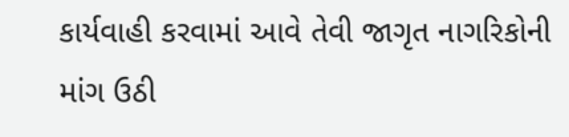કાર્યવાહી કરવામાં આવે તેવી જાગૃત નાગરિકોની માંગ ઉઠી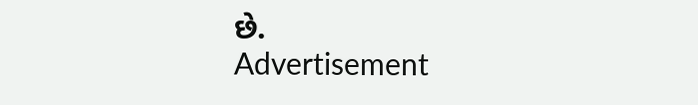છે.
Advertisement